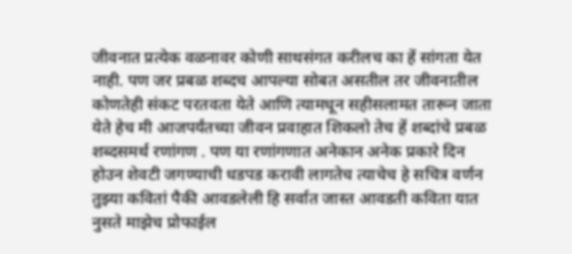जीवनात प्रत्येक वळनावर कोणी साथसंगत करीलच का हें सांगता येत नाही. पण जर प्रबळ शब्दच आपल्या सोबत असतील तर जीवनातील कोणतेही संकट परतवता येते आणि त्यामधून सहीसलामत तारून जाता येते हेच मी आजपर्यंतच्या जीवन प्रवाहात शिकलो तेच हें शब्दांचे प्रबळ शब्दसमर्थ रणांगण . पण या रणांगणात अनेकान अनेक प्रकारे दिन होउन शेवटी जगण्याची धडपड करावी लागतेच त्याचेच हे सचित्र वर्णन
तुझ्या कवितां पैकी आवडलेली हि सर्वात जास्त आवडती कविता यात नुसते माझेच प्रोफाईल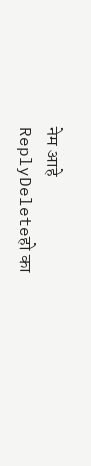नेम आहे
ReplyDeleteहो का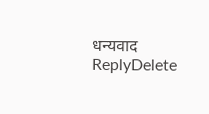धन्यवाद
ReplyDelete